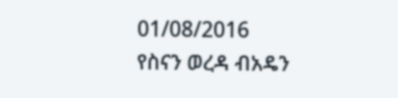01/08/2016
የስናን ወረዳ ብአዴን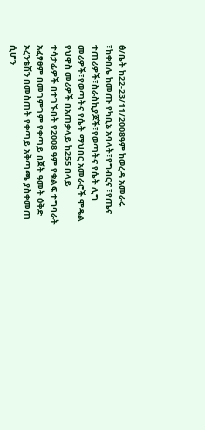ፅ/ቤት ከ22-23/11/2008ዓም ከወረዳ አመራሩ ፣ከቀበሌ ከመጡ የካቢኔ አባላት፣የግብርና ፣የጤና ተጠሪዎች፣ስራስኪያጆች፣የወጣትና የሴት ሊግ መሪዎች፣የወጣትና የሴት ማህበር አመራሮች ሞዴል የህዋስ መሪዎች በአጠቃላይ ከ255 በላይ ተሳታፊዎች በተገኙበት የ2008 ዓም የቁልፍ ተግባራት አፈፃፀም በመገምገም የቀጣይ በጀት ዓመት ዕቅድ ኦረንቴሽን በመስጠት የቀጣይ አቅጣጫ ያስቀመጠ ሲሆን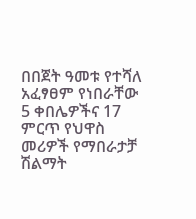በበጀት ዓመቱ የተሻለ አፈፃፀም የነበራቸው 5 ቀበሌዎችና 17 ምርጥ የህዋስ መሪዎች የማበራታቻ ሽልማት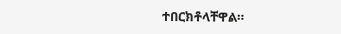ተበርክቶላቸዋል።